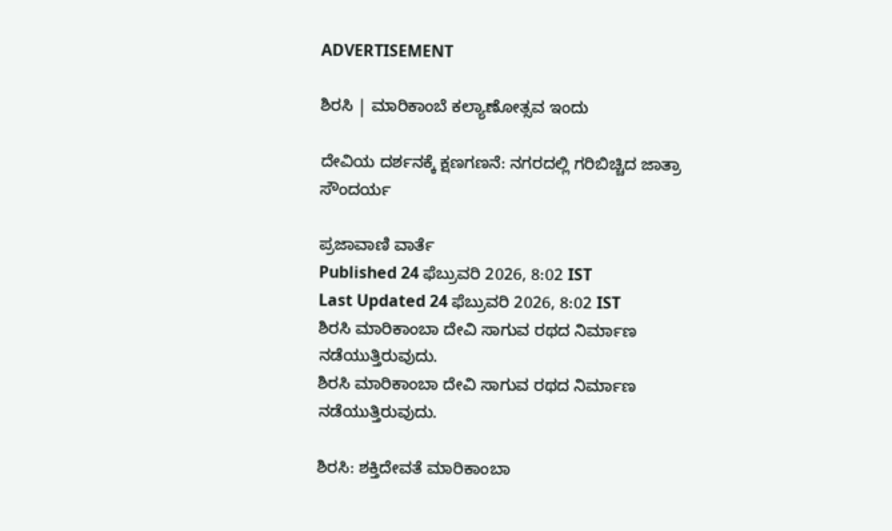ADVERTISEMENT

ಶಿರಸಿ | ಮಾರಿಕಾಂಬೆ ಕಲ್ಯಾಣೋತ್ಸವ ಇಂದು

ದೇವಿಯ ದರ್ಶನಕ್ಕೆ ಕ್ಷಣಗಣನೆ: ನಗರದಲ್ಲಿ ಗರಿಬಿಚ್ಚಿದ ಜಾತ್ರಾ ಸೌಂದರ್ಯ

ಪ್ರಜಾವಾಣಿ ವಾರ್ತೆ
Published 24 ಫೆಬ್ರುವರಿ 2026, 8:02 IST
Last Updated 24 ಫೆಬ್ರುವರಿ 2026, 8:02 IST
ಶಿರಸಿ ಮಾರಿಕಾಂಬಾ ದೇವಿ ಸಾಗುವ ರಥದ ನಿರ್ಮಾಣ ನಡೆಯುತ್ತಿರುವುದು.
ಶಿರಸಿ ಮಾರಿಕಾಂಬಾ ದೇವಿ ಸಾಗುವ ರಥದ ನಿರ್ಮಾಣ ನಡೆಯುತ್ತಿರುವುದು.

ಶಿರಸಿ: ಶಕ್ತಿದೇವತೆ ಮಾರಿಕಾಂಬಾ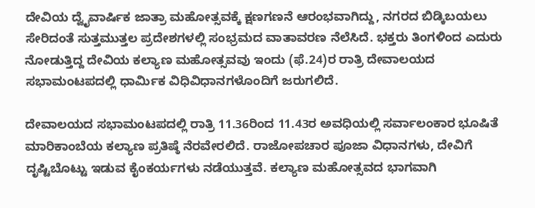ದೇವಿಯ ದ್ವೈವಾರ್ಷಿಕ ಜಾತ್ರಾ ಮಹೋತ್ಸವಕ್ಕೆ ಕ್ಷಣಗಣನೆ ಆರಂಭವಾಗಿದ್ದು, ನಗರದ ಬಿಡ್ಕಿಬಯಲು ಸೇರಿದಂತೆ ಸುತ್ತಮುತ್ತಲ ಪ್ರದೇಶಗಳಲ್ಲಿ ಸಂಭ್ರಮದ ವಾತಾವರಣ ನೆಲೆಸಿದೆ. ಭಕ್ತರು ತಿಂಗಳಿಂದ ಎದುರು ನೋಡುತ್ತಿದ್ದ ದೇವಿಯ ಕಲ್ಯಾಣ ಮಹೋತ್ಸವವು ಇಂದು (ಫೆ.24)ರ ರಾತ್ರಿ ದೇವಾಲಯದ ಸಭಾಮಂಟಪದಲ್ಲಿ ಧಾರ್ಮಿಕ ವಿಧಿವಿಧಾನಗಳೊಂದಿಗೆ ಜರುಗಲಿದೆ.

ದೇವಾಲಯದ ಸಭಾಮಂಟಪದಲ್ಲಿ ರಾತ್ರಿ 11.36ರಿಂದ 11.43ರ ಅವಧಿಯಲ್ಲಿ ಸರ್ವಾಲಂಕಾರ ಭೂಷಿತೆ ಮಾರಿಕಾಂಬೆಯ ಕಲ್ಯಾಣ ಪ್ರತಿಷ್ಠೆ ನೆರವೇರಲಿದೆ. ರಾಜೋಪಚಾರ ಪೂಜಾ ವಿಧಾನಗಳು, ದೇವಿಗೆ ದೃಷ್ಟಿಬೊಟ್ಟು ಇಡುವ ಕೈಂಕರ್ಯಗಳು ನಡೆಯುತ್ತವೆ. ಕಲ್ಯಾಣ ಮಹೋತ್ಸವದ ಭಾಗವಾಗಿ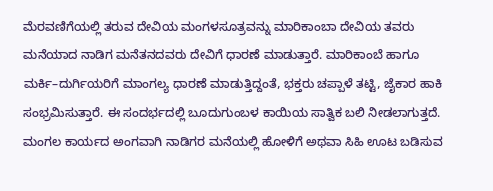ಮೆರವಣಿಗೆಯಲ್ಲಿ ತರುವ ದೇವಿಯ ಮಂಗಳಸೂತ್ರವನ್ನು ಮಾರಿಕಾಂಬಾ ದೇವಿಯ ತವರು ಮನೆಯಾದ ನಾಡಿಗ ಮನೆತನದವರು ದೇವಿಗೆ ಧಾರಣೆ ಮಾಡುತ್ತಾರೆ. ಮಾರಿಕಾಂಬೆ ಹಾಗೂ ಮರ್ಕಿ–ದುರ್ಗಿಯರಿಗೆ ಮಾಂಗಲ್ಯ ಧಾರಣೆ ಮಾಡುತ್ತಿದ್ದಂತೆ, ಭಕ್ತರು ಚಪ್ಪಾಳೆ ತಟ್ಟಿ, ಜೈಕಾರ ಹಾಕಿ ಸಂಭ್ರಮಿಸುತ್ತಾರೆ. ಈ ಸಂದರ್ಭದಲ್ಲಿ ಬೂದುಗುಂಬಳ ಕಾಯಿಯ ಸಾತ್ವಿಕ ಬಲಿ ನೀಡಲಾಗುತ್ತದೆ. ಮಂಗಲ ಕಾರ್ಯದ ಅಂಗವಾಗಿ ನಾಡಿಗರ ಮನೆಯಲ್ಲಿ ಹೋಳಿಗೆ ಅಥವಾ ಸಿಹಿ ಊಟ ಬಡಿಸುವ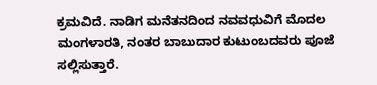ಕ್ರಮವಿದೆ. ನಾಡಿಗ ಮನೆತನದಿಂದ ನವವಧುವಿಗೆ ಮೊದಲ ಮಂಗಳಾರತಿ, ನಂತರ ಬಾಬುದಾರ ಕುಟುಂಬದವರು ಪೂಜೆ ಸಲ್ಲಿಸುತ್ತಾರೆ.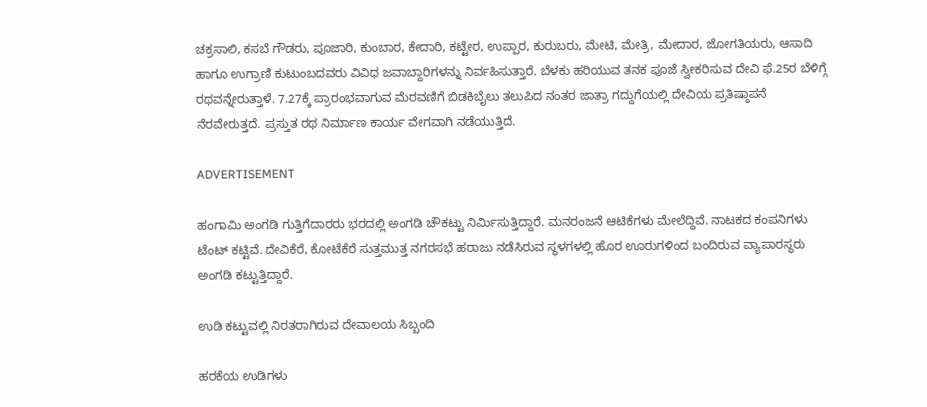ಚಕ್ರಸಾಲಿ, ಕಸಬೆ ಗೌಡರು, ಪೂಜಾರಿ, ಕುಂಬಾರ, ಕೇದಾರಿ, ಕಟ್ಟೇರ, ಉಪ್ಪಾರ, ಕುರುಬರು, ಮೇಟಿ, ಮೇತ್ರಿ, ಮೇದಾರ, ಜೋಗತಿಯರು, ಆಸಾದಿ ಹಾಗೂ ಉಗ್ರಾಣಿ ಕುಟುಂಬದವರು ವಿವಿಧ ಜವಾಬ್ದಾರಿಗಳನ್ನು ನಿರ್ವಹಿಸುತ್ತಾರೆ. ಬೆಳಕು ಹರಿಯುವ ತನಕ ಪೂಜೆ ಸ್ವೀಕರಿಸುವ ದೇವಿ ಫೆ.25ರ ಬೆಳಿಗ್ಗೆ ರಥವನ್ನೇರುತ್ತಾಳೆ. 7.27ಕ್ಕೆ ಪ್ರಾರಂಭವಾಗುವ ಮೆರವಣಿಗೆ ಬಿಡಕಿಬೈಲು ತಲುಪಿದ ನಂತರ ಜಾತ್ರಾ ಗದ್ದುಗೆಯಲ್ಲಿ ದೇವಿಯ ಪ್ರತಿಷ್ಠಾಪನೆ ನೆರವೇರುತ್ತದೆ. ಪ್ರಸ್ತುತ ರಥ ನಿರ್ಮಾಣ ಕಾರ್ಯ ವೇಗವಾಗಿ ನಡೆಯುತ್ತಿದೆ.

ADVERTISEMENT

ಹಂಗಾಮಿ ಅಂಗಡಿ ಗುತ್ತಿಗೆದಾರರು ಭರದಲ್ಲಿ ಅಂಗಡಿ ಚೌಕಟ್ಟು ನಿರ್ಮಿಸುತ್ತಿದ್ದಾರೆ. ಮನರಂಜನೆ ಆಟಿಕೆಗಳು ಮೇಲೆದ್ದಿವೆ. ನಾಟಕದ ಕಂಪನಿಗಳು ಟೆಂಟ್ ಕಟ್ಟಿವೆ. ದೇವಿಕೆರೆ, ಕೋಟೆಕೆರೆ ಸುತ್ತಮುತ್ತ ನಗರಸಭೆ ಹರಾಜು ನಡೆಸಿರುವ ಸ್ಥಳಗಳಲ್ಲಿ ಹೊರ ಊರುಗಳಿಂದ ಬಂದಿರುವ ವ್ಯಾಪಾರಸ್ಥರು ಅಂಗಡಿ ಕಟ್ಟುತ್ತಿದ್ದಾರೆ.

ಉಡಿ ಕಟ್ಟುವಲ್ಲಿ ನಿರತರಾಗಿರುವ ದೇವಾಲಯ ಸಿಬ್ಬಂದಿ

ಹರಕೆಯ ಉಡಿಗಳು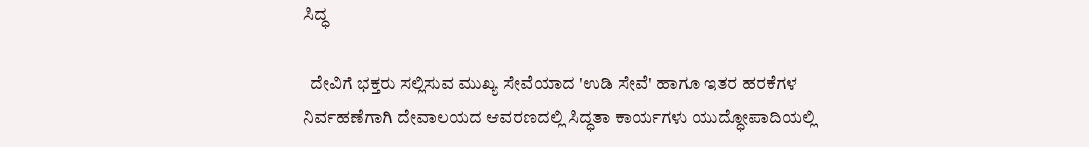ಸಿದ್ಧ

  ದೇವಿಗೆ ಭಕ್ತರು ಸಲ್ಲಿಸುವ ಮುಖ್ಯ ಸೇವೆಯಾದ 'ಉಡಿ ಸೇವೆ' ಹಾಗೂ ಇತರ ಹರಕೆಗಳ ನಿರ್ವಹಣೆಗಾಗಿ ದೇವಾಲಯದ ಆವರಣದಲ್ಲಿ ಸಿದ್ಧತಾ ಕಾರ್ಯಗಳು ಯುದ್ಧೋಪಾದಿಯಲ್ಲಿ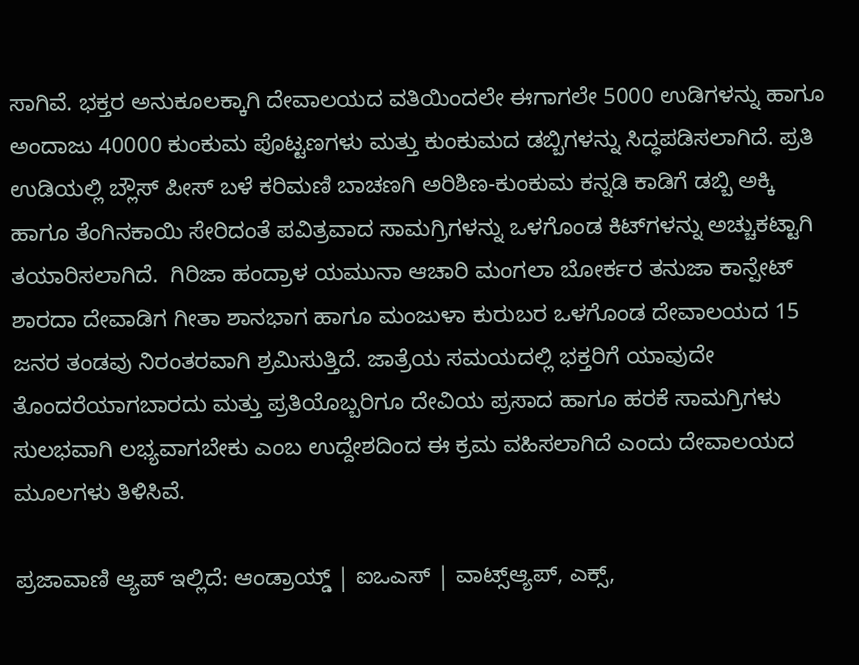ಸಾಗಿವೆ. ಭಕ್ತರ ಅನುಕೂಲಕ್ಕಾಗಿ ದೇವಾಲಯದ ವತಿಯಿಂದಲೇ ಈಗಾಗಲೇ 5000 ಉಡಿಗಳನ್ನು ಹಾಗೂ ಅಂದಾಜು 40000 ಕುಂಕುಮ ಪೊಟ್ಟಣಗಳು ಮತ್ತು ಕುಂಕುಮದ ಡಬ್ಬಿಗಳನ್ನು ಸಿದ್ಧಪಡಿಸಲಾಗಿದೆ. ಪ್ರತಿ ಉಡಿಯಲ್ಲಿ ಬ್ಲೌಸ್ ಪೀಸ್ ಬಳೆ ಕರಿಮಣಿ ಬಾಚಣಗಿ ಅರಿಶಿಣ-ಕುಂಕುಮ ಕನ್ನಡಿ ಕಾಡಿಗೆ ಡಬ್ಬಿ ಅಕ್ಕಿ ಹಾಗೂ ತೆಂಗಿನಕಾಯಿ ಸೇರಿದಂತೆ ಪವಿತ್ರವಾದ ಸಾಮಗ್ರಿಗಳನ್ನು ಒಳಗೊಂಡ ಕಿಟ್‌ಗಳನ್ನು ಅಚ್ಚುಕಟ್ಟಾಗಿ ತಯಾರಿಸಲಾಗಿದೆ.  ಗಿರಿಜಾ ಹಂದ್ರಾಳ ಯಮುನಾ ಆಚಾರಿ ಮಂಗಲಾ ಬೋರ್ಕರ ತನುಜಾ ಕಾನ್ಪೇಟ್ ಶಾರದಾ ದೇವಾಡಿಗ ಗೀತಾ ಶಾನಭಾಗ ಹಾಗೂ ಮಂಜುಳಾ ಕುರುಬರ ಒಳಗೊಂಡ ದೇವಾಲಯದ 15 ಜನರ ತಂಡವು ನಿರಂತರವಾಗಿ ಶ್ರಮಿಸುತ್ತಿದೆ. ಜಾತ್ರೆಯ ಸಮಯದಲ್ಲಿ ಭಕ್ತರಿಗೆ ಯಾವುದೇ ತೊಂದರೆಯಾಗಬಾರದು ಮತ್ತು ಪ್ರತಿಯೊಬ್ಬರಿಗೂ ದೇವಿಯ ಪ್ರಸಾದ ಹಾಗೂ ಹರಕೆ ಸಾಮಗ್ರಿಗಳು ಸುಲಭವಾಗಿ ಲಭ್ಯವಾಗಬೇಕು ಎಂಬ ಉದ್ದೇಶದಿಂದ ಈ ಕ್ರಮ ವಹಿಸಲಾಗಿದೆ ಎಂದು ದೇವಾಲಯದ ಮೂಲಗಳು ತಿಳಿಸಿವೆ.

ಪ್ರಜಾವಾಣಿ ಆ್ಯಪ್ ಇಲ್ಲಿದೆ: ಆಂಡ್ರಾಯ್ಡ್ | ಐಒಎಸ್ | ವಾಟ್ಸ್ಆ್ಯಪ್, ಎಕ್ಸ್,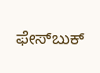ಫೇಸ್‌ಬುಕ್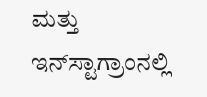ಮತ್ತು ಇನ್‌ಸ್ಟಾಗ್ರಾಂನಲ್ಲಿ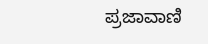ಪ್ರಜಾವಾಣಿ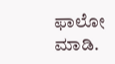ಫಾಲೋ ಮಾಡಿ.